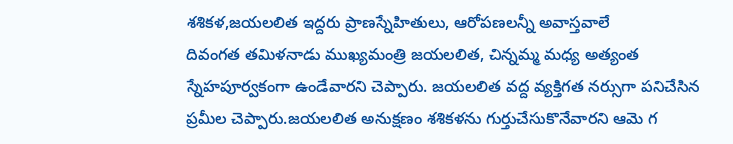శశికళ,జయలలిత ఇద్దరు ప్రాణస్నేహితులు, ఆరోపణలన్నీ అవాస్తవాలే
దివంగత తమిళనాడు ముఖ్యమంత్రి జయలలిత, చిన్నమ్మ మధ్య అత్యంత స్నేహపూర్వకంగా ఉండేవారని చెప్పారు. జయలలిత వద్ద వ్యక్తిగత నర్సుగా పనిచేసిన ప్రమీల చెప్పారు.జయలలిత అనుక్షణం శశికళను గుర్తుచేసుకొనేవారని ఆమె గ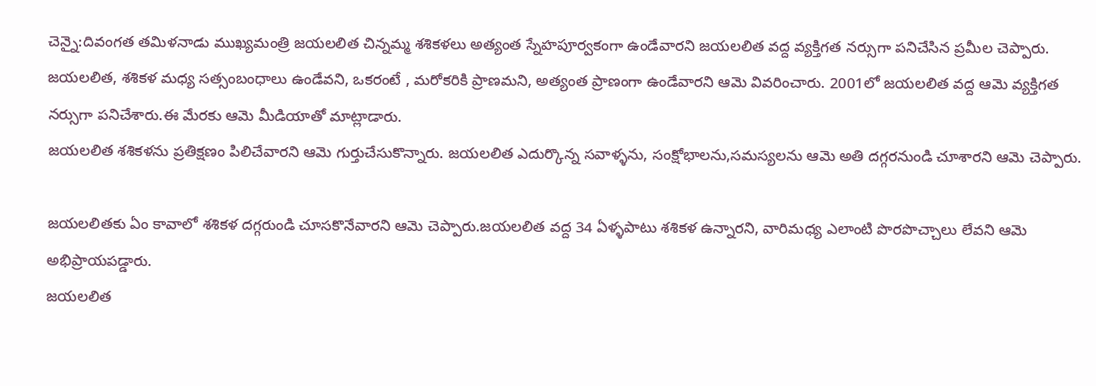చెన్నై:దివంగత తమిళనాడు ముఖ్యమంత్రి జయలలిత చిన్నమ్మ శశికళలు అత్యంత స్నేహపూర్వకంగా ఉండేవారని జయలలిత వద్ద వ్యక్తిగత నర్సుగా పనిచేసిన ప్రమీల చెప్పారు.
జయలలిత, శశికళ మధ్య సత్సంబంధాలు ఉండేవని, ఒకరంటే , మరోకరికి ప్రాణమని, అత్యంత ప్రాణంగా ఉండేవారని ఆమె వివరించారు. 2001లో జయలలిత వద్ద ఆమె వ్యక్తిగత నర్సుగా పనిచేశారు.ఈ మేరకు ఆమె మీడియాతో మాట్లాడారు.
జయలలిత శశికళను ప్రతిక్షణం పిలిచేవారని ఆమె గుర్తుచేసుకొన్నారు. జయలలిత ఎదుర్కొన్న సవాళ్ళను, సంక్షోభాలను,సమస్యలను ఆమె అతి దగ్గరనుండి చూశారని ఆమె చెప్పారు.

జయలలితకు ఏం కావాలో శశికళ దగ్గరుండి చూసకొనేవారని ఆమె చెప్పారు.జయలలిత వద్ద 34 ఏళ్ళపాటు శశికళ ఉన్నారని, వారిమధ్య ఎలాంటి పొరపొచ్చాలు లేవని ఆమె అభిప్రాయపడ్డారు.
జయలలిత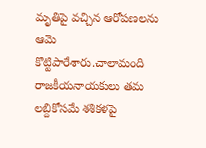మృతిపై వచ్చిన ఆరోపణలను ఆమె కొట్టిపారేశారు.చాలామంది రాజకీయనాయకులు తమ లబ్దికోసమే శశికళపై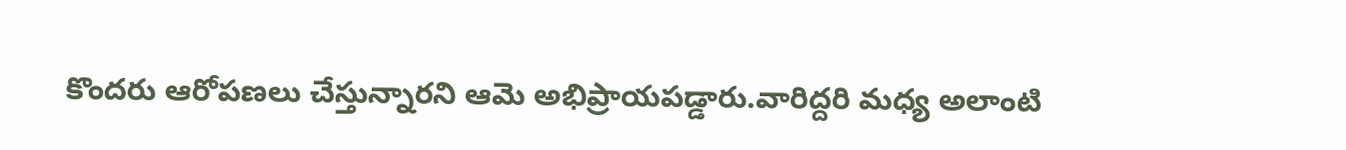కొందరు ఆరోపణలు చేస్తున్నారని ఆమె అభిప్రాయపడ్డారు.వారిద్దరి మధ్య అలాంటి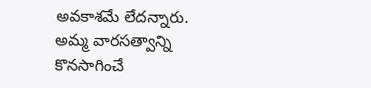అవకాశమే లేదన్నారు.
అమ్మ వారసత్వాన్ని కొనసాగించే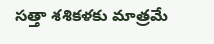సత్తా శశికళకు మాత్రమే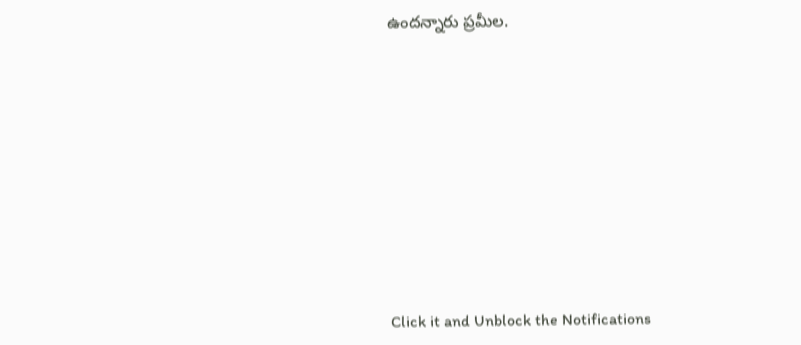ఉందన్నారు ప్రమీల.












Click it and Unblock the Notifications